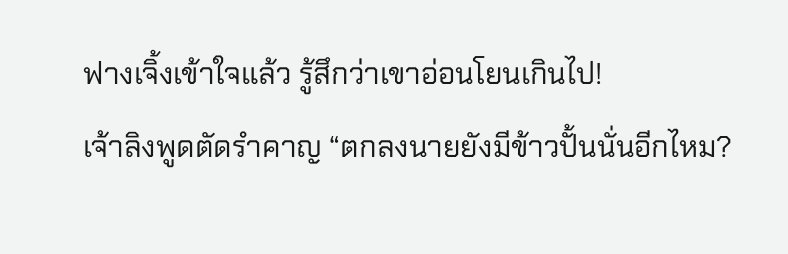ฟางเจิ้งเข้าใจแล้ว รู้สึกว่าเขาอ่อนโยนเกินไป!
เจ้าลิงพูดตัดรำคาญ “ตกลงนายยังมีข้าวปั้นนั่นอีกไหม?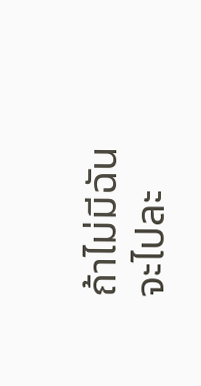ถ้าไม่มีฉันจะไปละ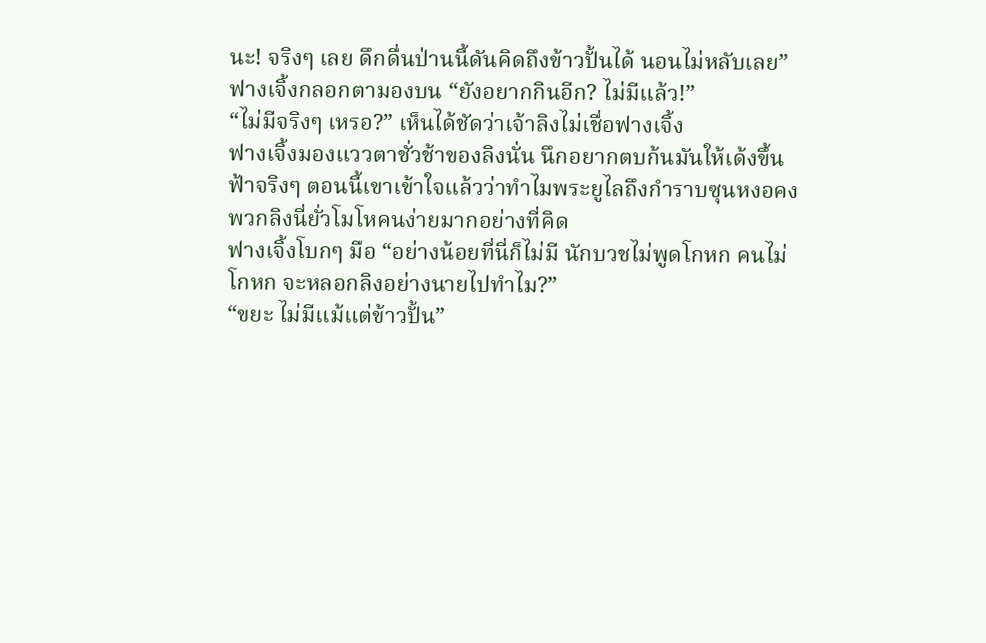นะ! จริงๆ เลย ดึกดื่นป่านนี้ดันคิดถึงข้าวปั้นได้ นอนไม่หลับเลย”
ฟางเจิ้งกลอกตามองบน “ยังอยากกินอีก? ไม่มีแล้ว!”
“ไม่มีจริงๆ เหรอ?” เห็นได้ชัดว่าเจ้าลิงไม่เชื่อฟางเจิ้ง
ฟางเจิ้งมองแววตาชั่วช้าของลิงนั่น นึกอยากตบก้นมันให้เด้งขึ้นฟ้าจริงๆ ตอนนี้เขาเข้าใจแล้วว่าทำไมพระยูไลถึงกำราบซุนหงอคง พวกลิงนี่ยั่วโมโหคนง่ายมากอย่างที่คิด
ฟางเจิ้งโบกๆ มือ “อย่างน้อยที่นี่ก็ไม่มี นักบวชไม่พูดโกหก คนไม่โกหก จะหลอกลิงอย่างนายไปทำไม?”
“ขยะ ไม่มีแม้แต่ข้าวปั้น”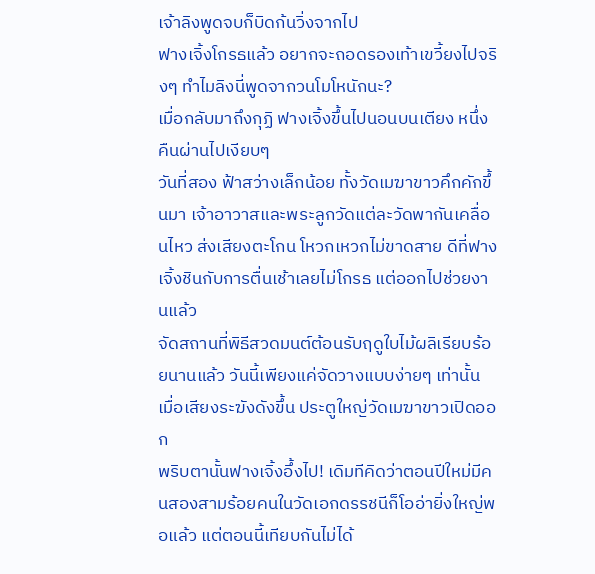เจ้าลิงพูดจบก็บิดก้นวิ่งจากไป
ฟางเจิ้งโกรธแล้ว อยากจะถอดรองเท้าเขวี้ยงไปจริงๆ ทำไมลิงนี่พูดจากวนโมโหนักนะ?
เมื่อกลับมาถึงกุฏิ ฟางเจิ้งขึ้นไปนอนบนเตียง หนึ่งคืนผ่านไปเงียบๆ
วันที่สอง ฟ้าสว่างเล็กน้อย ทั้งวัดเมฆาขาวคึกคักขึ้นมา เจ้าอาวาสและพระลูกวัดแต่ละวัดพากันเคลื่อนไหว ส่งเสียงตะโกน โหวกเหวกไม่ขาดสาย ดีที่ฟางเจิ้งชินกับการตื่นเช้าเลยไม่โกรธ แต่ออกไปช่วยงานแล้ว
จัดสถานที่พิธีสวดมนต์ต้อนรับฤดูใบไม้ผลิเรียบร้อยนานแล้ว วันนี้เพียงแค่จัดวางแบบง่ายๆ เท่านั้น เมื่อเสียงระฆังดังขึ้น ประตูใหญ่วัดเมฆาขาวเปิดออก
พริบตานั้นฟางเจิ้งอึ้งไป! เดิมทีคิดว่าตอนปีใหม่มีคนสองสามร้อยคนในวัดเอกดรรชนีก็โออ่ายิ่งใหญ่พอแล้ว แต่ตอนนี้เทียบกันไม่ได้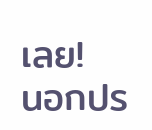เลย!
นอกปร